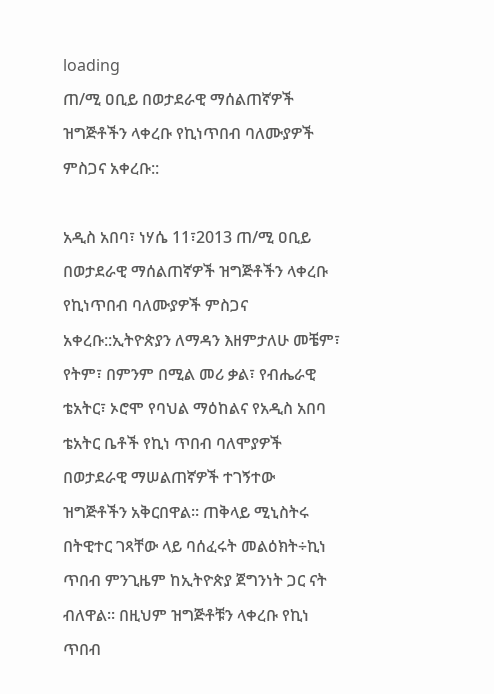loading
ጠ/ሚ ዐቢይ በወታደራዊ ማሰልጠኛዎች ዝግጅቶችን ላቀረቡ የኪነጥበብ ባለሙያዎች ምስጋና አቀረቡ::

አዲስ አበባ፣ ነሃሴ 11፣2013 ጠ/ሚ ዐቢይ በወታደራዊ ማሰልጠኛዎች ዝግጅቶችን ላቀረቡ የኪነጥበብ ባለሙያዎች ምስጋና አቀረቡ::ኢትዮጵያን ለማዳን እዘምታለሁ መቼም፣ የትም፣ በምንም በሚል መሪ ቃል፣ የብሔራዊ ቴአትር፣ ኦሮሞ የባህል ማዕከልና የአዲስ አበባ ቴአትር ቤቶች የኪነ ጥበብ ባለሞያዎች በወታደራዊ ማሠልጠኛዎች ተገኝተው ዝግጅቶችን አቅርበዋል። ጠቅላይ ሚኒስትሩ በትዊተር ገጻቸው ላይ ባሰፈሩት መልዕክት÷ኪነ ጥበብ ምንጊዜም ከኢትዮጵያ ጀግንነት ጋር ናት ብለዋል፡፡ በዚህም ዝግጅቶቹን ላቀረቡ የኪነ ጥበብ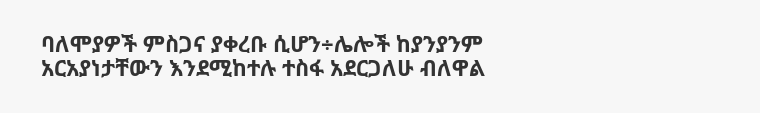ባለሞያዎች ምስጋና ያቀረቡ ሲሆን÷ሌሎች ከያንያንም አርአያነታቸውን እንደሚከተሉ ተስፋ አደርጋለሁ ብለዋል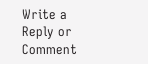Write a Reply or Comment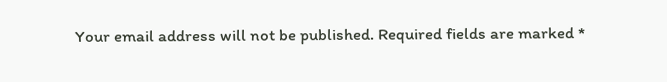Your email address will not be published. Required fields are marked *